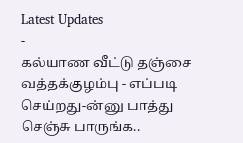Latest Updates
-
கல்யாண வீட்டு தஞ்சை வத்தக்குழம்பு - எப்படி செய்றது-ன்னு பாத்து செஞ்சு பாருங்க..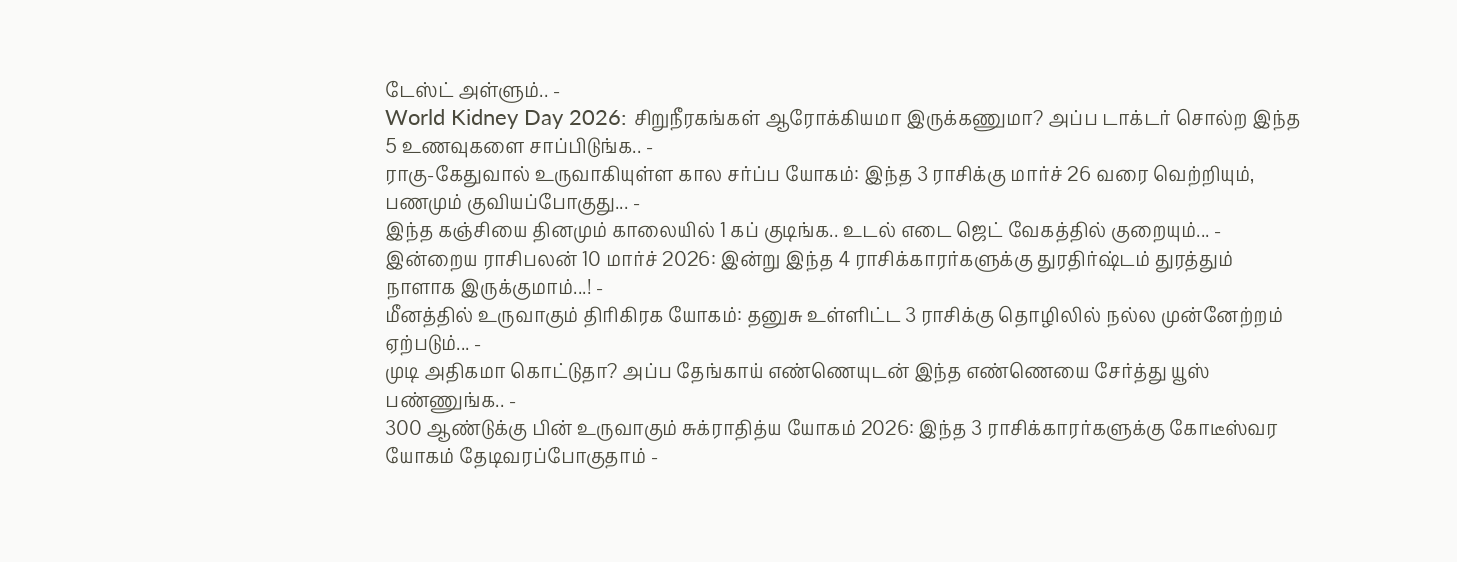டேஸ்ட் அள்ளும்.. -
World Kidney Day 2026: சிறுநீரகங்கள் ஆரோக்கியமா இருக்கணுமா? அப்ப டாக்டர் சொல்ற இந்த 5 உணவுகளை சாப்பிடுங்க.. -
ராகு-கேதுவால் உருவாகியுள்ள கால சர்ப்ப யோகம்: இந்த 3 ராசிக்கு மார்ச் 26 வரை வெற்றியும், பணமும் குவியப்போகுது... -
இந்த கஞ்சியை தினமும் காலையில் 1 கப் குடிங்க.. உடல் எடை ஜெட் வேகத்தில் குறையும்... -
இன்றைய ராசிபலன் 10 மார்ச் 2026: இன்று இந்த 4 ராசிக்காரர்களுக்கு துரதிர்ஷ்டம் துரத்தும் நாளாக இருக்குமாம்...! -
மீனத்தில் உருவாகும் திரிகிரக யோகம்: தனுசு உள்ளிட்ட 3 ராசிக்கு தொழிலில் நல்ல முன்னேற்றம் ஏற்படும்... -
முடி அதிகமா கொட்டுதா? அப்ப தேங்காய் எண்ணெயுடன் இந்த எண்ணெயை சேர்த்து யூஸ் பண்ணுங்க.. -
300 ஆண்டுக்கு பின் உருவாகும் சுக்ராதித்ய யோகம் 2026: இந்த 3 ராசிக்காரர்களுக்கு கோடீஸ்வர யோகம் தேடிவரப்போகுதாம் -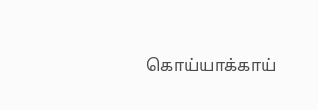கொய்யாக்காய்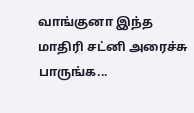வாங்குனா இந்த மாதிரி சட்னி அரைச்சு பாருங்க...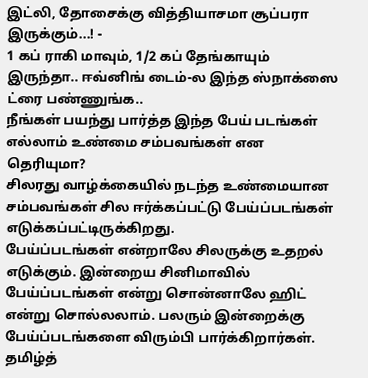இட்லி, தோசைக்கு வித்தியாசமா சூப்பரா இருக்கும்...! -
1 கப் ராகி மாவும், 1/2 கப் தேங்காயும் இருந்தா.. ஈவ்னிங் டைம்-ல இந்த ஸ்நாக்ஸை ட்ரை பண்ணுங்க..
நீங்கள் பயந்து பார்த்த இந்த பேய் படங்கள் எல்லாம் உண்மை சம்பவங்கள் என தெரியுமா?
சிலரது வாழ்க்கையில் நடந்த உண்மையான சம்பவங்கள் சில ஈர்க்கப்பட்டு பேய்ப்படங்கள் எடுக்கப்பட்டிருக்கிறது.
பேய்ப்படங்கள் என்றாலே சிலருக்கு உதறல் எடுக்கும். இன்றைய சினிமாவில் பேய்ப்படங்கள் என்று சொன்னாலே ஹிட் என்று சொல்லலாம். பலரும் இன்றைக்கு பேய்ப்படங்களை விரும்பி பார்க்கிறார்கள். தமிழ்த்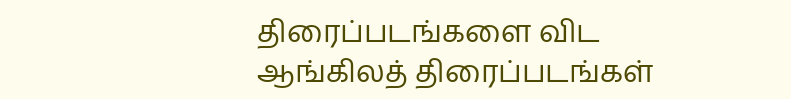திரைப்படங்களை விட ஆங்கிலத் திரைப்படங்கள்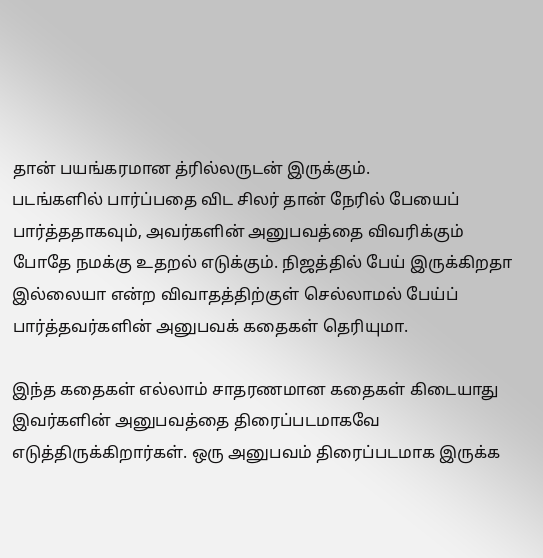தான் பயங்கரமான த்ரில்லருடன் இருக்கும்.
படங்களில் பார்ப்பதை விட சிலர் தான் நேரில் பேயைப் பார்த்ததாகவும், அவர்களின் அனுபவத்தை விவரிக்கும் போதே நமக்கு உதறல் எடுக்கும். நிஜத்தில் பேய் இருக்கிறதா இல்லையா என்ற விவாதத்திற்குள் செல்லாமல் பேய்ப் பார்த்தவர்களின் அனுபவக் கதைகள் தெரியுமா.

இந்த கதைகள் எல்லாம் சாதரணமான கதைகள் கிடையாது இவர்களின் அனுபவத்தை திரைப்படமாகவே எடுத்திருக்கிறார்கள். ஒரு அனுபவம் திரைப்படமாக இருக்க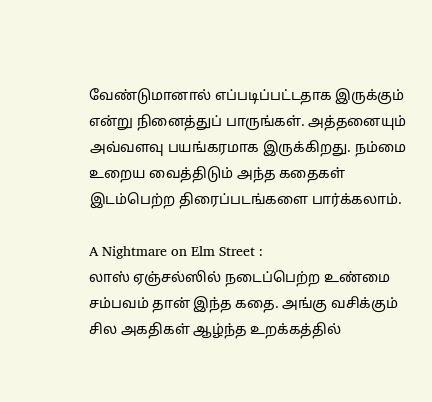வேண்டுமானால் எப்படிப்பட்டதாக இருக்கும் என்று நினைத்துப் பாருங்கள். அத்தனையும் அவ்வளவு பயங்கரமாக இருக்கிறது. நம்மை உறைய வைத்திடும் அந்த கதைகள் இடம்பெற்ற திரைப்படங்களை பார்க்கலாம்.

A Nightmare on Elm Street :
லாஸ் ஏஞ்சல்ஸில் நடைப்பெற்ற உண்மை சம்பவம் தான் இந்த கதை. அங்கு வசிக்கும் சில அகதிகள் ஆழ்ந்த உறக்கத்தில்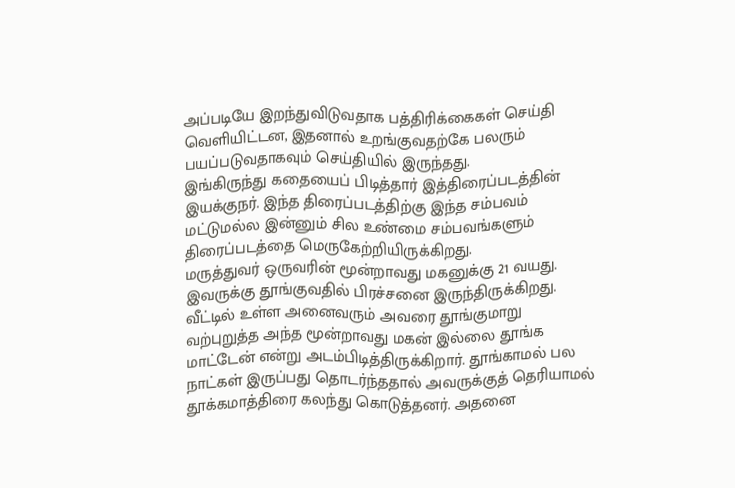அப்படியே இறந்துவிடுவதாக பத்திரிக்கைகள் செய்தி வெளியிட்டன, இதனால் உறங்குவதற்கே பலரும் பயப்படுவதாகவும் செய்தியில் இருந்தது.
இங்கிருந்து கதையைப் பிடித்தார் இத்திரைப்படத்தின் இயக்குநர். இந்த திரைப்படத்திற்கு இந்த சம்பவம் மட்டுமல்ல இன்னும் சில உண்மை சம்பவங்களும் திரைப்படத்தை மெருகேற்றியிருக்கிறது.
மருத்துவர் ஒருவரின் மூன்றாவது மகனுக்கு 21 வயது. இவருக்கு தூங்குவதில் பிரச்சனை இருந்திருக்கிறது. வீட்டில் உள்ள அனைவரும் அவரை தூங்குமாறு வற்புறுத்த அந்த மூன்றாவது மகன் இல்லை தூங்க மாட்டேன் என்று அடம்பிடித்திருக்கிறார். தூங்காமல் பல நாட்கள் இருப்பது தொடர்ந்ததால் அவருக்குத் தெரியாமல் தூக்கமாத்திரை கலந்து கொடுத்தனர். அதனை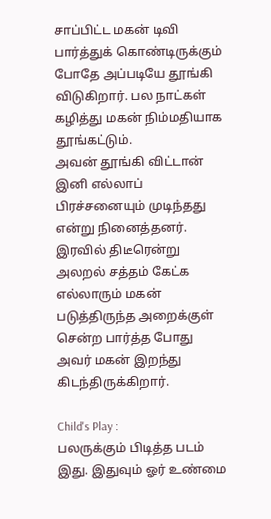சாப்பிட்ட மகன் டிவி பார்த்துக் கொண்டிருக்கும் போதே அப்படியே தூங்கி விடுகிறார். பல நாட்கள் கழித்து மகன் நிம்மதியாக தூங்கட்டும்.
அவன் தூங்கி விட்டான் இனி எல்லாப் பிரச்சனையும் முடிந்தது என்று நினைத்தனர்.
இரவில் திடீரென்று அலறல் சத்தம் கேட்க எல்லாரும் மகன் படுத்திருந்த அறைக்குள் சென்ற பார்த்த போது அவர் மகன் இறந்து கிடந்திருக்கிறார்.

Child's Play :
பலருக்கும் பிடித்த படம் இது. இதுவும் ஓர் உண்மை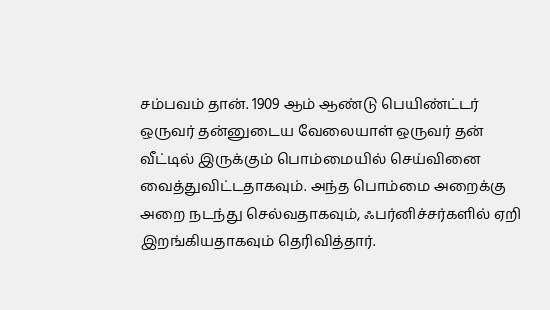சம்பவம் தான். 1909 ஆம் ஆண்டு பெயிண்ட்டர் ஒருவர் தன்னுடைய வேலையாள் ஒருவர் தன் வீட்டில் இருக்கும் பொம்மையில் செய்வினை வைத்துவிட்டதாகவும். அந்த பொம்மை அறைக்கு அறை நடந்து செல்வதாகவும், ஃபர்னிச்சர்களில் ஏறி இறங்கியதாகவும் தெரிவித்தார்.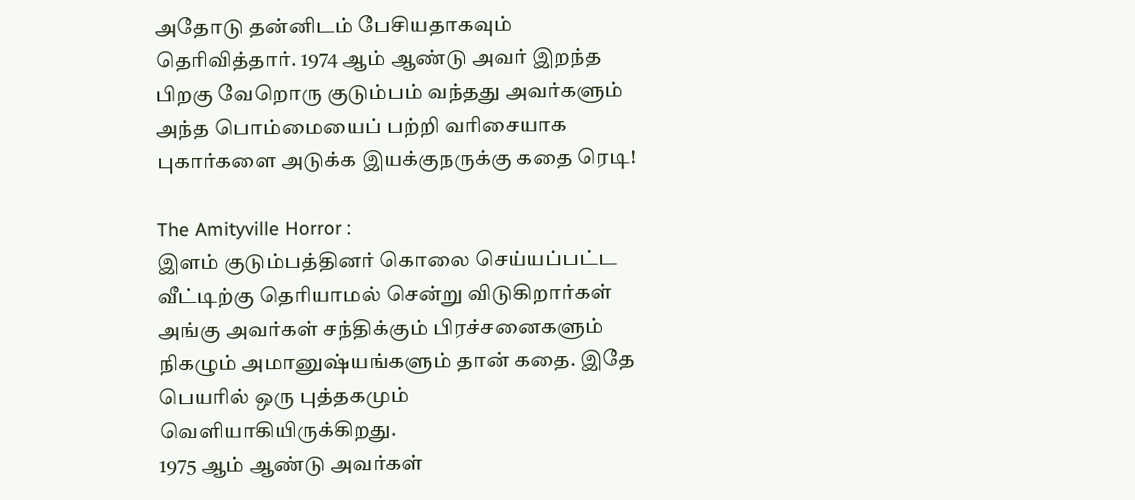அதோடு தன்னிடம் பேசியதாகவும் தெரிவித்தார். 1974 ஆம் ஆண்டு அவர் இறந்த பிறகு வேறொரு குடும்பம் வந்தது அவர்களும் அந்த பொம்மையைப் பற்றி வரிசையாக புகார்களை அடுக்க இயக்குநருக்கு கதை ரெடி!

The Amityville Horror :
இளம் குடும்பத்தினர் கொலை செய்யப்பட்ட வீட்டிற்கு தெரியாமல் சென்று விடுகிறார்கள் அங்கு அவர்கள் சந்திக்கும் பிரச்சனைகளும் நிகழும் அமானுஷ்யங்களும் தான் கதை. இதே பெயரில் ஒரு புத்தகமும் வெளியாகியிருக்கிறது.
1975 ஆம் ஆண்டு அவர்கள்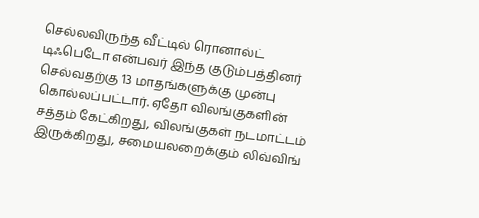செல்லவிருந்த வீட்டில் ரொனால்ட் டிஃபெடோ என்பவர் இந்த குடும்பத்தினர் செல்வதற்கு 13 மாதங்களுக்கு முன்பு கொல்லப்பட்டார். ஏதோ விலங்குகளின் சத்தம் கேட்கிறது, விலங்குகள் நடமாட்டம் இருக்கிறது, சமையலறைக்கும் லிவ்விங்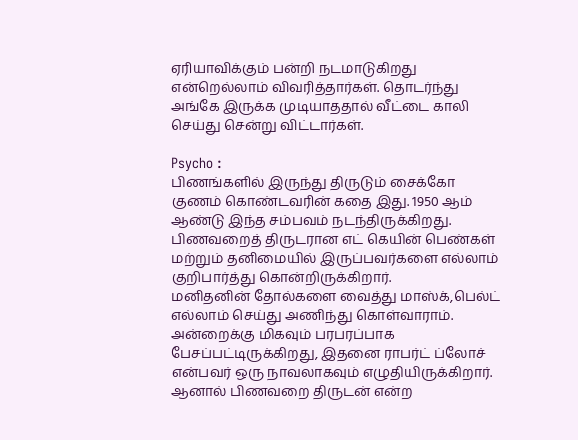ஏரியாவிக்கும் பன்றி நடமாடுகிறது என்றெல்லாம் விவரித்தார்கள். தொடர்ந்து அங்கே இருக்க முடியாததால் வீட்டை காலி செய்து சென்று விட்டார்கள்.

Psycho :
பிணங்களில் இருந்து திருடும் சைக்கோ குணம் கொண்டவரின் கதை இது. 1950 ஆம் ஆண்டு இந்த சம்பவம் நடந்திருக்கிறது. பிணவறைத் திருடரான எட் கெயின் பெண்கள் மற்றும் தனிமையில் இருப்பவர்களை எல்லாம் குறிபார்த்து கொன்றிருக்கிறார்.
மனிதனின் தோல்களை வைத்து மாஸ்க்,பெல்ட் எல்லாம் செய்து அணிந்து கொள்வாராம். அன்றைக்கு மிகவும் பரபரப்பாக பேசப்பட்டிருக்கிறது, இதனை ராபர்ட் ப்லோச் என்பவர் ஒரு நாவலாகவும் எழுதியிருக்கிறார். ஆனால் பிணவறை திருடன் என்ற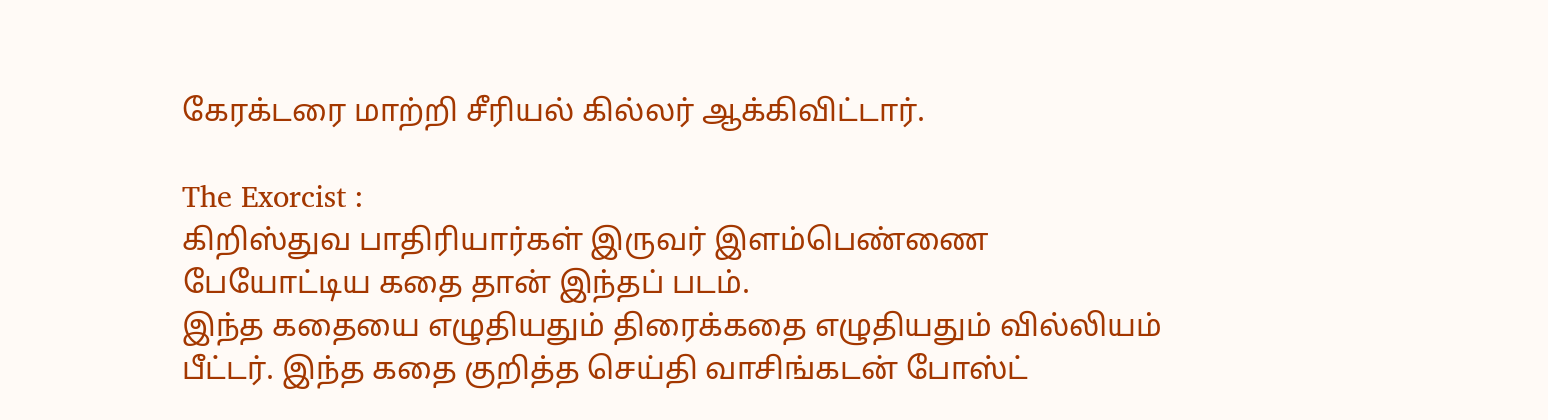கேரக்டரை மாற்றி சீரியல் கில்லர் ஆக்கிவிட்டார்.

The Exorcist :
கிறிஸ்துவ பாதிரியார்கள் இருவர் இளம்பெண்ணை பேயோட்டிய கதை தான் இந்தப் படம்.
இந்த கதையை எழுதியதும் திரைக்கதை எழுதியதும் வில்லியம் பீட்டர். இந்த கதை குறித்த செய்தி வாசிங்கடன் போஸ்ட்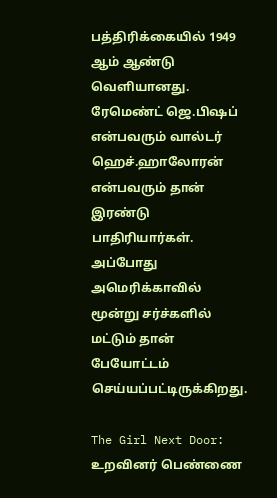பத்திரிக்கையில் 1949 ஆம் ஆண்டு வெளியானது. ரேமெண்ட் ஜெ.பிஷப் என்பவரும் வால்டர் ஹெச்.ஹாலோரன் என்பவரும் தான் இரண்டு பாதிரியார்கள்.
அப்போது அமெரிக்காவில் மூன்று சர்ச்களில் மட்டும் தான் பேயோட்டம் செய்யப்பட்டிருக்கிறது.

The Girl Next Door:
உறவினர் பெண்ணை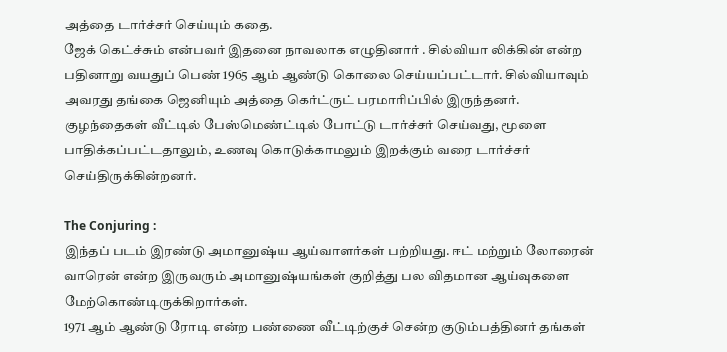அத்தை டார்ச்சர் செய்யும் கதை.
ஜேக் கெட்ச்சும் என்பவர் இதனை நாவலாக எழுதினார் . சில்வியா லிக்கின் என்ற பதினாறு வயதுப் பெண் 1965 ஆம் ஆண்டு கொலை செய்யப்பட்டார். சில்வியாவும் அவரது தங்கை ஜெனியும் அத்தை கெர்ட்ருட் பரமாரிப்பில் இருந்தனர்.
குழந்தைகள் வீட்டில் பேஸ்மெண்ட்டில் போட்டு டார்ச்சர் செய்வது, மூளை பாதிக்கப்பட்டதாலும், உணவு கொடுக்காமலும் இறக்கும் வரை டார்ச்சர் செய்திருக்கின்றனர்.

The Conjuring :
இந்தப் படம் இரண்டு அமானுஷ்ய ஆய்வாளர்கள் பற்றியது. ஈட் மற்றும் லோரைன் வாரென் என்ற இருவரும் அமானுஷ்யங்கள் குறித்து பல விதமான ஆய்வுகளை மேற்கொண்டிருக்கிறார்கள்.
1971 ஆம் ஆண்டு ரோடி என்ற பண்ணை வீட்டிற்குச் சென்ற குடும்பத்தினர் தங்கள்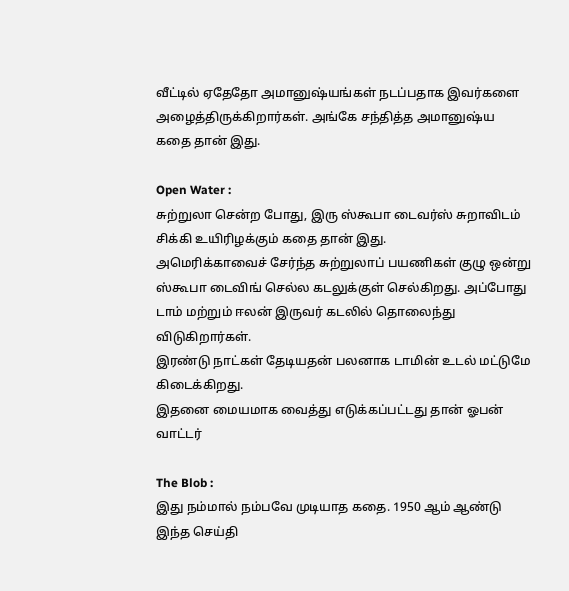வீட்டில் ஏதேதோ அமானுஷ்யங்கள் நடப்பதாக இவர்களை அழைத்திருக்கிறார்கள். அங்கே சந்தித்த அமானுஷ்ய கதை தான் இது.

Open Water :
சுற்றுலா சென்ற போது, இரு ஸ்கூபா டைவர்ஸ் சுறாவிடம் சிக்கி உயிரிழக்கும் கதை தான் இது.
அமெரிக்காவைச் சேர்ந்த சுற்றுலாப் பயணிகள் குழு ஒன்று ஸ்கூபா டைவிங் செல்ல கடலுக்குள் செல்கிறது. அப்போது டாம் மற்றும் ஈலன் இருவர் கடலில் தொலைந்து விடுகிறார்கள்.
இரண்டு நாட்கள் தேடியதன் பலனாக டாமின் உடல் மட்டுமே கிடைக்கிறது.
இதனை மையமாக வைத்து எடுக்கப்பட்டது தான் ஓபன் வாட்டர்

The Blob :
இது நம்மால் நம்பவே முடியாத கதை. 1950 ஆம் ஆண்டு இந்த செய்தி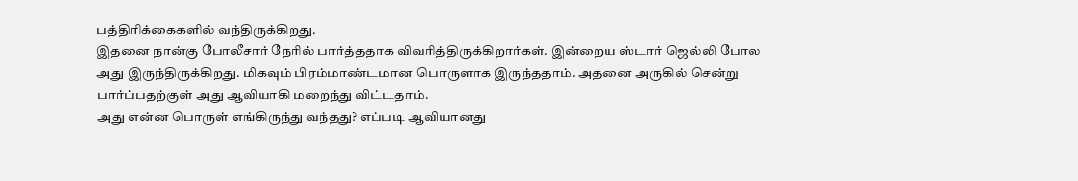பத்திரிக்கைகளில் வந்திருக்கிறது.
இதனை நான்கு போலீசார் நேரில் பார்த்ததாக விவரித்திருக்கிறார்கள். இன்றைய ஸ்டார் ஜெல்லி போல அது இருந்திருக்கிறது. மிகவும் பிரம்மாண்டமான பொருளாக இருந்ததாம். அதனை அருகில் சென்று பார்ப்பதற்குள் அது ஆவியாகி மறைந்து விட்டதாம்.
அது என்ன பொருள் எங்கிருந்து வந்தது? எப்படி ஆவியானது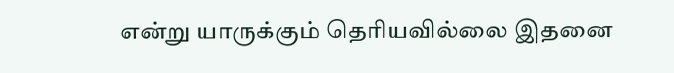என்று யாருக்கும் தெரியவில்லை இதனை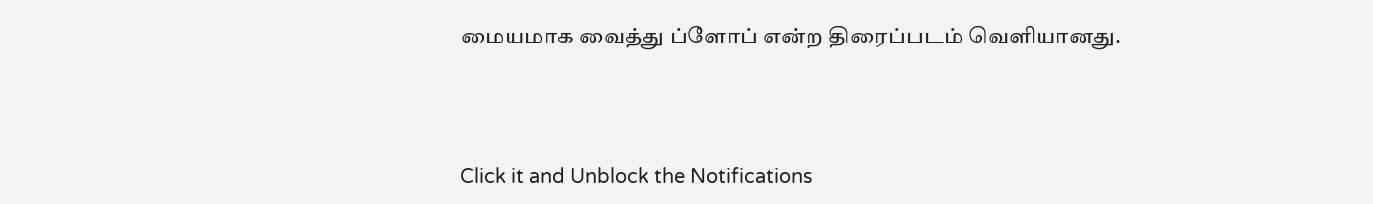மையமாக வைத்து ப்ளோப் என்ற திரைப்படம் வெளியானது.



Click it and Unblock the Notifications